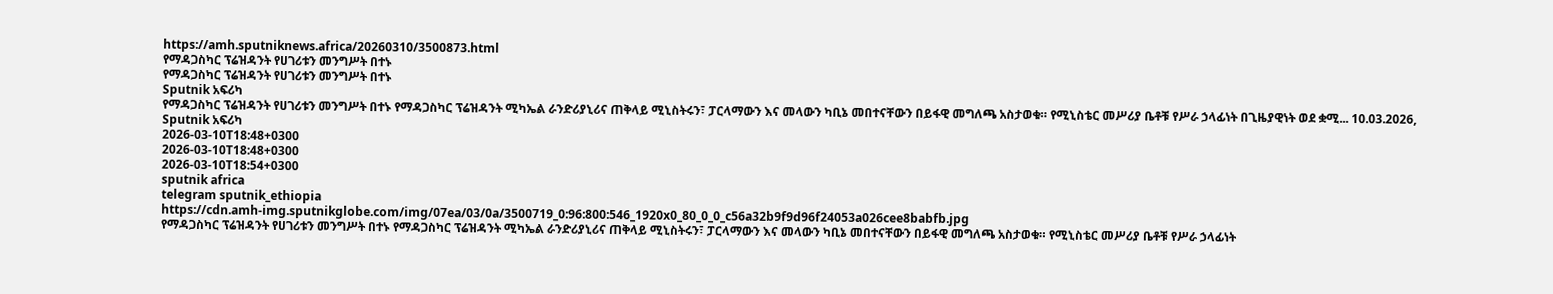https://amh.sputniknews.africa/20260310/3500873.html
የማዳጋስካር ፕሬዝዳንት የሀገሪቱን መንግሥት በተኑ
የማዳጋስካር ፕሬዝዳንት የሀገሪቱን መንግሥት በተኑ
Sputnik አፍሪካ
የማዳጋስካር ፕሬዝዳንት የሀገሪቱን መንግሥት በተኑ የማዳጋስካር ፕሬዝዳንት ሚካኤል ራንድሪያኒሪና ጠቅላይ ሚኒስትሩን፣ ፓርላማውን እና መላውን ካቢኔ መበተናቸውን በይፋዊ መግለጫ አስታወቁ። የሚኒስቴር መሥሪያ ቤቶቹ የሥራ ኃላፊነት በጊዜያዊነት ወደ ቋሚ... 10.03.2026, Sputnik አፍሪካ
2026-03-10T18:48+0300
2026-03-10T18:48+0300
2026-03-10T18:54+0300
sputnik africa
telegram sputnik_ethiopia
https://cdn.amh-img.sputnikglobe.com/img/07ea/03/0a/3500719_0:96:800:546_1920x0_80_0_0_c56a32b9f9d96f24053a026cee8babfb.jpg
የማዳጋስካር ፕሬዝዳንት የሀገሪቱን መንግሥት በተኑ የማዳጋስካር ፕሬዝዳንት ሚካኤል ራንድሪያኒሪና ጠቅላይ ሚኒስትሩን፣ ፓርላማውን እና መላውን ካቢኔ መበተናቸውን በይፋዊ መግለጫ አስታወቁ። የሚኒስቴር መሥሪያ ቤቶቹ የሥራ ኃላፊነት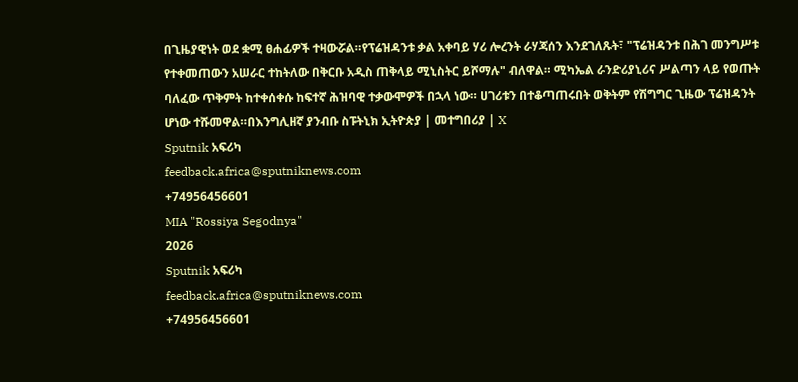በጊዜያዊነት ወደ ቋሚ ፀሐፊዎች ተዛውሯል።የፕሬዝዳንቱ ቃል አቀባይ ሃሪ ሎረንት ራሃጃሰን እንደገለጹት፣ "ፕሬዝዳንቱ በሕገ መንግሥቱ የተቀመጠውን አሠራር ተከትለው በቅርቡ አዲስ ጠቅላይ ሚኒስትር ይሾማሉ" ብለዋል። ሚካኤል ራንድሪያኒሪና ሥልጣን ላይ የወጡት ባለፈው ጥቅምት ከተቀሰቀሱ ከፍተኛ ሕዝባዊ ተቃውሞዎች በኋላ ነው። ሀገሪቱን በተቆጣጠሩበት ወቅትም የሽግግር ጊዜው ፕሬዝዳንት ሆነው ተሹመዋል።በእንግሊዘኛ ያንብቡ ስፑትኒክ ኢትዮጵያ | መተግበሪያ | X
Sputnik አፍሪካ
feedback.africa@sputniknews.com
+74956456601
MIA "Rossiya Segodnya"
2026
Sputnik አፍሪካ
feedback.africa@sputniknews.com
+74956456601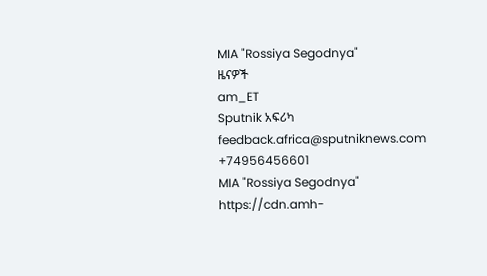MIA "Rossiya Segodnya"
ዜናዎች
am_ET
Sputnik አፍሪካ
feedback.africa@sputniknews.com
+74956456601
MIA "Rossiya Segodnya"
https://cdn.amh-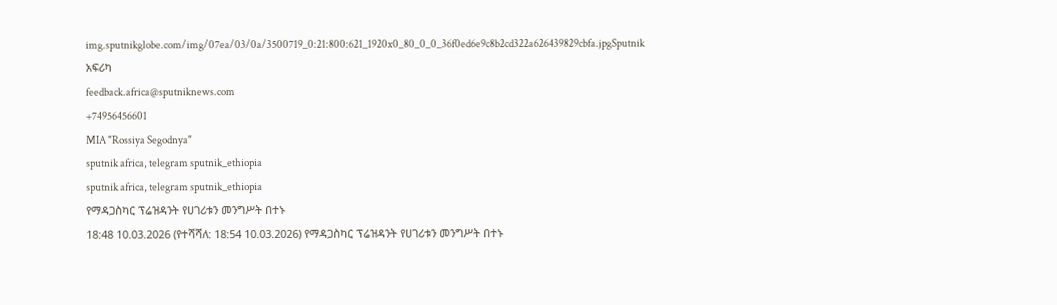img.sputnikglobe.com/img/07ea/03/0a/3500719_0:21:800:621_1920x0_80_0_0_36f0ed6e9c8b2cd322a626439829cbfa.jpgSputnik አፍሪካ
feedback.africa@sputniknews.com
+74956456601
MIA "Rossiya Segodnya"
sputnik africa, telegram sputnik_ethiopia
sputnik africa, telegram sputnik_ethiopia
የማዳጋስካር ፕሬዝዳንት የሀገሪቱን መንግሥት በተኑ
18:48 10.03.2026 (የተሻሻለ: 18:54 10.03.2026) የማዳጋስካር ፕሬዝዳንት የሀገሪቱን መንግሥት በተኑ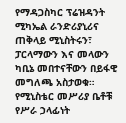የማዳጋስካር ፕሬዝዳንት ሚካኤል ራንድሪያኒሪና ጠቅላይ ሚኒስትሩን፣ ፓርላማውን እና መላውን ካቢኔ መበተናቸውን በይፋዊ መግለጫ አስታወቁ። የሚኒስቴር መሥሪያ ቤቶቹ የሥራ ኃላፊነት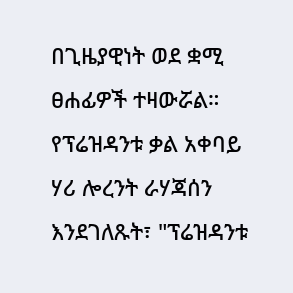በጊዜያዊነት ወደ ቋሚ ፀሐፊዎች ተዛውሯል።
የፕሬዝዳንቱ ቃል አቀባይ ሃሪ ሎረንት ራሃጃሰን እንደገለጹት፣ "ፕሬዝዳንቱ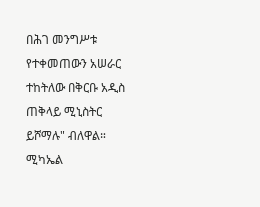በሕገ መንግሥቱ የተቀመጠውን አሠራር ተከትለው በቅርቡ አዲስ ጠቅላይ ሚኒስትር ይሾማሉ" ብለዋል።
ሚካኤል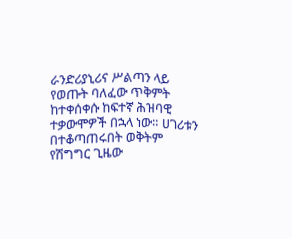ራንድሪያኒሪና ሥልጣን ላይ የወጡት ባለፈው ጥቅምት ከተቀሰቀሱ ከፍተኛ ሕዝባዊ ተቃውሞዎች በኋላ ነው። ሀገሪቱን በተቆጣጠሩበት ወቅትም የሽግግር ጊዜው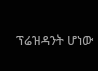ፕሬዝዳንት ሆነው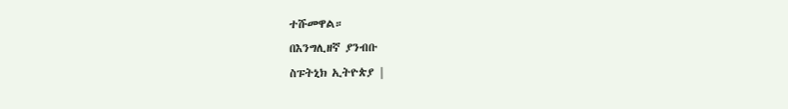ተሹመዋል።
በእንግሊዘኛ ያንብቡ
ስፑትኒክ ኢትዮጵያ |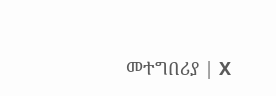መተግበሪያ | X